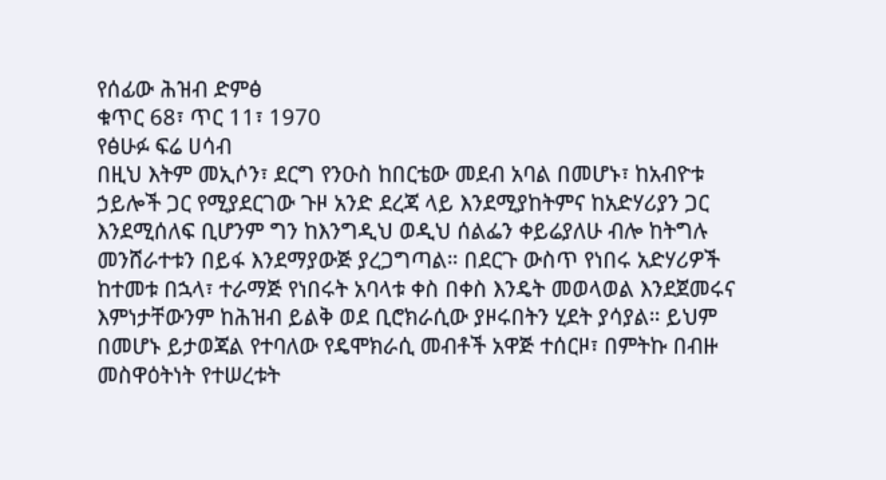የሰፊው ሕዝብ ድምፅ
ቁጥር 68፣ ጥር 11፣ 1970
የፅሁፉ ፍሬ ሀሳብ
በዚህ እትም መኢሶን፣ ደርግ የንዑስ ከበርቴው መደብ አባል በመሆኑ፣ ከአብዮቱ ኃይሎች ጋር የሚያደርገው ጉዞ አንድ ደረጃ ላይ እንደሚያከትምና ከአድሃሪያን ጋር እንደሚሰለፍ ቢሆንም ግን ከእንግዲህ ወዲህ ሰልፌን ቀይሬያለሁ ብሎ ከትግሉ መንሸራተቱን በይፋ እንደማያውጅ ያረጋግጣል። በደርጉ ውስጥ የነበሩ አድሃሪዎች ከተመቱ በኋላ፣ ተራማጅ የነበሩት አባላቱ ቀስ በቀስ እንዴት መወላወል እንደጀመሩና እምነታቸውንም ከሕዝብ ይልቅ ወደ ቢሮክራሲው ያዞሩበትን ሂደት ያሳያል። ይህም በመሆኑ ይታወጃል የተባለው የዴሞክራሲ መብቶች አዋጅ ተሰርዞ፣ በምትኩ በብዙ መስዋዕትነት የተሠረቱት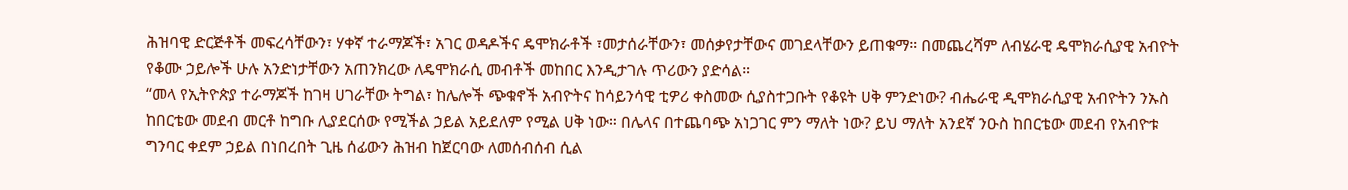ሕዝባዊ ድርጅቶች መፍረሳቸውን፣ ሃቀኛ ተራማጆች፣ አገር ወዳዶችና ዴሞክራቶች ፣መታሰራቸውን፣ መሰቃየታቸውና መገደላቸውን ይጠቁማ። በመጨረሻም ለብሄራዊ ዴሞክራሲያዊ አብዮት የቆሙ ኃይሎች ሁሉ አንድነታቸውን አጠንክረው ለዴሞክራሲ መብቶች መከበር እንዲታገሉ ጥሪውን ያድሳል።
“መላ የኢትዮጵያ ተራማጆች ከገዛ ሀገራቸው ትግል፣ ከሌሎች ጭቁኖች አብዮትና ከሳይንሳዊ ቲዎሪ ቀስመው ሲያስተጋቡት የቆዩት ሀቅ ምንድነው? ብሔራዊ ዲሞክራሲያዊ አብዮትን ንኡስ ከበርቴው መደብ መርቶ ከግቡ ሊያደርሰው የሚችል ኃይል አይደለም የሚል ሀቅ ነው። በሌላና በተጨባጭ አነጋገር ምን ማለት ነው? ይህ ማለት አንደኛ ንዑስ ከበርቴው መደብ የአብዮቱ ግንባር ቀደም ኃይል በነበረበት ጊዜ ሰፊውን ሕዝብ ከጀርባው ለመሰብሰብ ሲል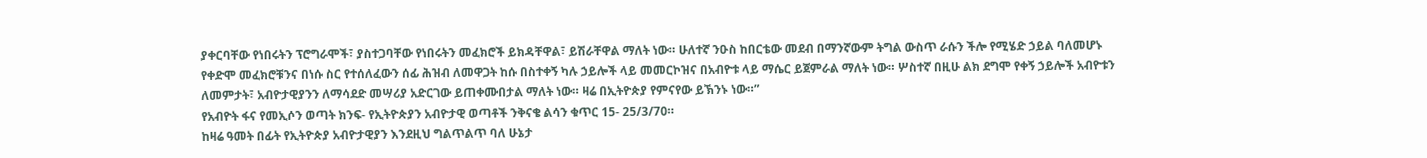ያቀርባቸው የነበሩትን ፕሮግራሞች፣ ያስተጋባቸው የነበሩትን መፈክሮች ይክዳቸዋል፣ ይሽራቸዋል ማለት ነው። ሁለተኛ ንዑስ ከበርቴው መደብ በማንኛውም ትግል ውስጥ ራሱን ችሎ የሚሄድ ኃይል ባለመሆኑ የቀድሞ መፈክሮቹንና በነሱ ስር የተሰለፈውን ሰፊ ሕዝብ ለመዋጋት ከሱ በስተቀኝ ካሉ ኃይሎች ላይ መመርኮዝና በአብዮቱ ላይ ማሴር ይጀምራል ማለት ነው። ሦስተኛ በዚሁ ልክ ደግሞ የቀኝ ኃይሎች አብዮቱን ለመምታት፣ አብዮታዊያንን ለማሳደድ መሣሪያ አድርገው ይጠቀሙበታል ማለት ነው። ዛሬ በኢትዮጵያ የምናየው ይኽንኑ ነው።”
የአብዮት ፋና የመኢሶን ወጣት ክንፍ- የኢትዮጵያን አብዮታዊ ወጣቶች ንቅናቄ ልሳን ቁጥር 15- 25/3/70።
ከዛሬ ዓመት በፊት የኢትዮጵያ አብዮታዊያን እንደዚህ ግልጥልጥ ባለ ሁኔታ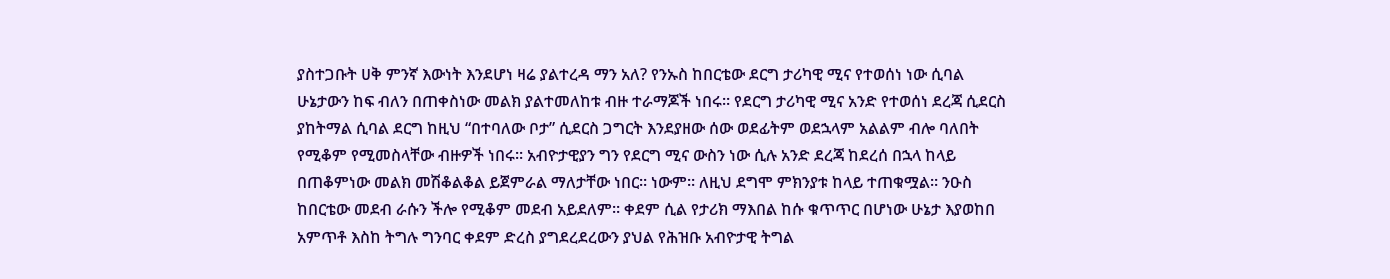ያስተጋቡት ሀቅ ምንኛ እውነት እንደሆነ ዛሬ ያልተረዳ ማን አለ? የንኡስ ከበርቴው ደርግ ታሪካዊ ሚና የተወሰነ ነው ሲባል ሁኔታውን ከፍ ብለን በጠቀስነው መልክ ያልተመለከቱ ብዙ ተራማጆች ነበሩ። የደርግ ታሪካዊ ሚና አንድ የተወሰነ ደረጃ ሲደርስ ያከትማል ሲባል ደርግ ከዚህ “በተባለው ቦታ” ሲደርስ ጋግርት እንደያዘው ሰው ወደፊትም ወደኋላም አልልም ብሎ ባለበት የሚቆም የሚመስላቸው ብዙዎች ነበሩ። አብዮታዊያን ግን የደርግ ሚና ውስን ነው ሲሉ አንድ ደረጃ ከደረሰ በኋላ ከላይ በጠቆምነው መልክ መሽቆልቆል ይጀምራል ማለታቸው ነበር። ነውም። ለዚህ ደግሞ ምክንያቱ ከላይ ተጠቁሟል። ንዑስ ከበርቴው መደብ ራሱን ችሎ የሚቆም መደብ አይደለም። ቀደም ሲል የታሪክ ማእበል ከሱ ቁጥጥር በሆነው ሁኔታ እያወከበ አምጥቶ እስከ ትግሉ ግንባር ቀደም ድረስ ያግደረደረውን ያህል የሕዝቡ አብዮታዊ ትግል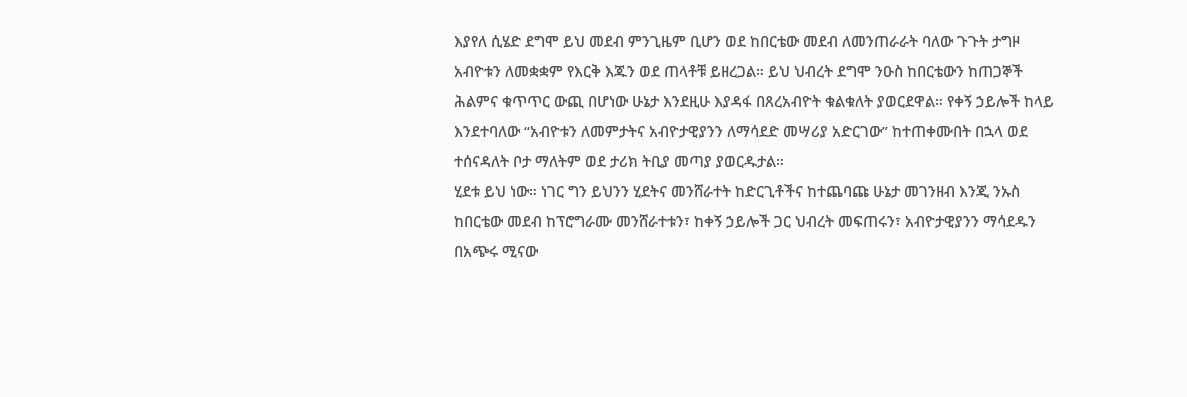እያየለ ሲሄድ ደግሞ ይህ መደብ ምንጊዜም ቢሆን ወደ ከበርቴው መደብ ለመንጠራራት ባለው ጉጉት ታግዞ አብዮቱን ለመቋቋም የእርቅ እጁን ወደ ጠላቶቹ ይዘረጋል። ይህ ህብረት ደግሞ ንዑስ ከበርቴውን ከጠጋኞች ሕልምና ቁጥጥር ውጪ በሆነው ሁኔታ እንደዚሁ እያዳፋ በጸረአብዮት ቁልቁለት ያወርደዋል። የቀኝ ኃይሎች ከላይ እንደተባለው “አብዮቱን ለመምታትና አብዮታዊያንን ለማሳደድ መሣሪያ አድርገው” ከተጠቀሙበት በኋላ ወደ ተሰናዳለት ቦታ ማለትም ወደ ታሪክ ትቢያ መጣያ ያወርዱታል።
ሂደቱ ይህ ነው። ነገር ግን ይህንን ሂደትና መንሸራተት ከድርጊቶችና ከተጨባጩ ሁኔታ መገንዘብ እንጂ ንኡስ ከበርቴው መደብ ከፕሮግራሙ መንሸራተቱን፣ ከቀኝ ኃይሎች ጋር ህብረት መፍጠሩን፣ አብዮታዊያንን ማሳደዱን በአጭሩ ሚናው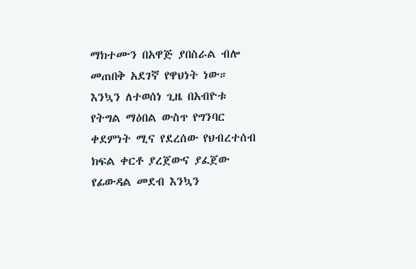ማክተሙን በአዋጅ ያበስራል ብሎ መጠበቅ አደገኛ የዋህነት ነው። እንኳን ለተወሰነ ጊዜ በአብዮቱ የትግል ማዕበል ውስጥ የግንባር ቀደምነት ሚና የደረሰው የህብረተሰብ ክፍል ቀርቶ ያረጀውና ያፈጀው የፊውዳል መደብ እንኳን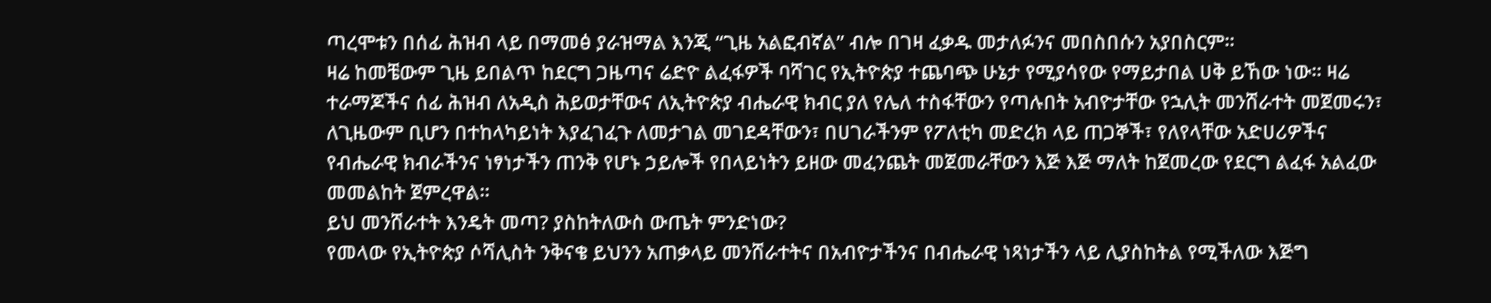ጣረሞቱን በሰፊ ሕዝብ ላይ በማመፅ ያራዝማል እንጂ “ጊዜ አልፎብኛል” ብሎ በገዛ ፈቃዱ መታለፉንና መበስበሱን አያበስርም።
ዛሬ ከመቼውም ጊዜ ይበልጥ ከደርግ ጋዜጣና ሬድዮ ልፈፋዎች ባሻገር የኢትዮጵያ ተጨባጭ ሁኔታ የሚያሳየው የማይታበል ሀቅ ይኸው ነው። ዛሬ ተራማጆችና ሰፊ ሕዝብ ለአዲስ ሕይወታቸውና ለኢትዮጵያ ብሔራዊ ክብር ያለ የሌለ ተስፋቸውን የጣሉበት አብዮታቸው የኋሊት መንሸራተት መጀመሩን፣ ለጊዜውም ቢሆን በተከላካይነት እያፈገፈጉ ለመታገል መገደዳቸውን፣ በሀገራችንም የፖለቲካ መድረክ ላይ ጠጋኞች፣ የለየላቸው አድሀሪዎችና የብሔራዊ ክብራችንና ነፃነታችን ጠንቅ የሆኑ ኃይሎች የበላይነትን ይዘው መፈንጨት መጀመራቸውን እጅ እጅ ማለት ከጀመረው የደርግ ልፈፋ አልፈው መመልከት ጀምረዋል።
ይህ መንሸራተት እንዴት መጣ? ያስከትለውስ ውጤት ምንድነው?
የመላው የኢትዮጵያ ሶሻሊስት ንቅናቄ ይህንን አጠቃላይ መንሸራተትና በአብዮታችንና በብሔራዊ ነጻነታችን ላይ ሊያስከትል የሚችለው እጅግ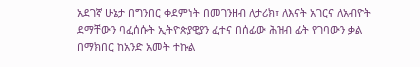አደገኛ ሁኔታ በግንበር ቀደምነት በመገንዘብ ለታሪክ፣ ለእናት አገርና ለአብዮት ደማቸውን ባፈሰሱት ኢትዮጵያዊያን ፈተና በሰፊው ሕዝብ ፊት የገባውን ቃል በማክበር ከአንድ አመት ተኩል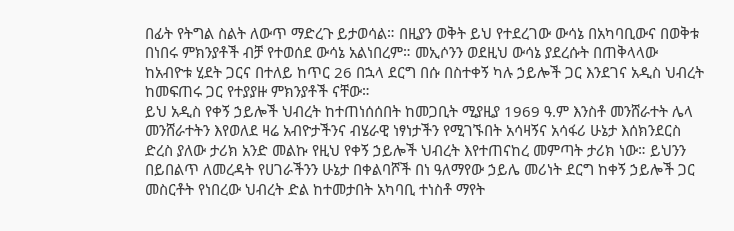በፊት የትግል ስልት ለውጥ ማድረጉ ይታወሳል። በዚያን ወቅት ይህ የተደረገው ውሳኔ በአካባቢውና በወቅቱ በነበሩ ምክንያቶች ብቻ የተወሰደ ውሳኔ አልነበረም። መኢሶንን ወደዚህ ውሳኔ ያደረሱት በጠቅላላው ከአብዮቱ ሂደት ጋርና በተለይ ከጥር 26 በኋላ ደርግ በሱ በስተቀኝ ካሉ ኃይሎች ጋር እንደገና አዲስ ህብረት ከመፍጠሩ ጋር የተያያዙ ምክንያቶች ናቸው።
ይህ አዲስ የቀኝ ኃይሎች ህብረት ከተጠነሰሰበት ከመጋቢት ሚያዚያ 1969 ዓ.ም እንስቶ መንሸራተት ሌላ መንሸራተትን እየወለደ ዛሬ አብዮታችንና ብሄራዊ ነፃነታችን የሚገኙበት አሳዛኝና አሳፋሪ ሁኔታ እሰክንደርስ ድረስ ያለው ታሪክ አንድ መልኩ የዚህ የቀኝ ኃይሎች ህብረት እየተጠናከረ መምጣት ታሪክ ነው። ይህንን በይበልጥ ለመረዳት የሀገራችንን ሁኔታ በቀልባሾች በነ ዓለማየው ኃይሌ መሪነት ደርግ ከቀኝ ኃይሎች ጋር መስርቶት የነበረው ህብረት ድል ከተመታበት አካባቢ ተነስቶ ማየት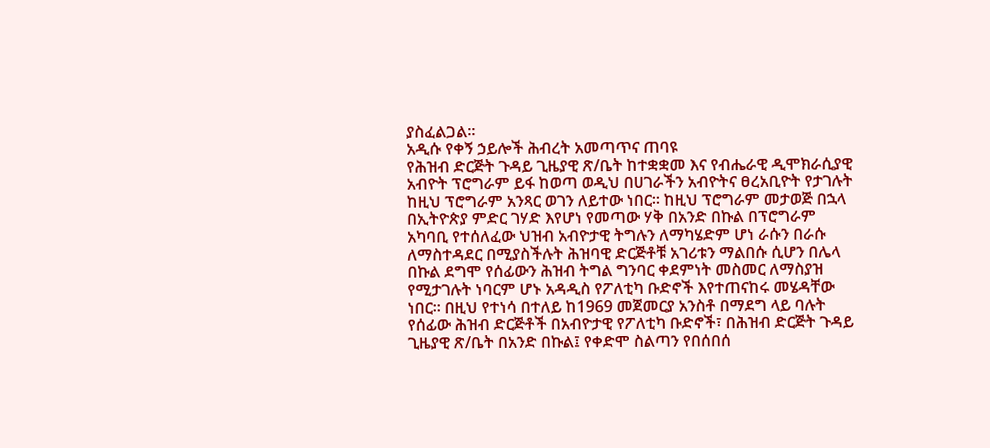ያስፈልጋል።
አዲሱ የቀኝ ኃይሎች ሕብረት አመጣጥና ጠባዩ
የሕዝብ ድርጅት ጉዳይ ጊዜያዊ ጽ/ቤት ከተቋቋመ እና የብሔራዊ ዲሞክራሲያዊ አብዮት ፕሮግራም ይፋ ከወጣ ወዲህ በሀገራችን አብዮትና ፀረአቢዮት የታገሉት ከዚህ ፕሮግራም አንጻር ወገን ለይተው ነበር። ከዚህ ፕሮግራም መታወጅ በኋላ በኢትዮጵያ ምድር ገሃድ እየሆነ የመጣው ሃቅ በአንድ በኩል በፕሮግራም አካባቢ የተሰለፈው ህዝብ አብዮታዊ ትግሉን ለማካሄድም ሆነ ራሱን በራሱ ለማስተዳደር በሚያስችሉት ሕዝባዊ ድርጅቶቹ አገሪቱን ማልበሱ ሲሆን በሌላ በኩል ደግሞ የሰፊውን ሕዝብ ትግል ግንባር ቀደምነት መስመር ለማስያዝ የሚታገሉት ነባርም ሆኑ አዳዲስ የፖለቲካ ቡድኖች እየተጠናከሩ መሄዳቸው ነበር። በዚህ የተነሳ በተለይ ከ1969 መጀመርያ አንስቶ በማደግ ላይ ባሉት የሰፊው ሕዝብ ድርጅቶች በአብዮታዊ የፖለቲካ ቡድኖች፣ በሕዝብ ድርጅት ጉዳይ ጊዜያዊ ጽ/ቤት በአንድ በኩል፤ የቀድሞ ስልጣን የበሰበሰ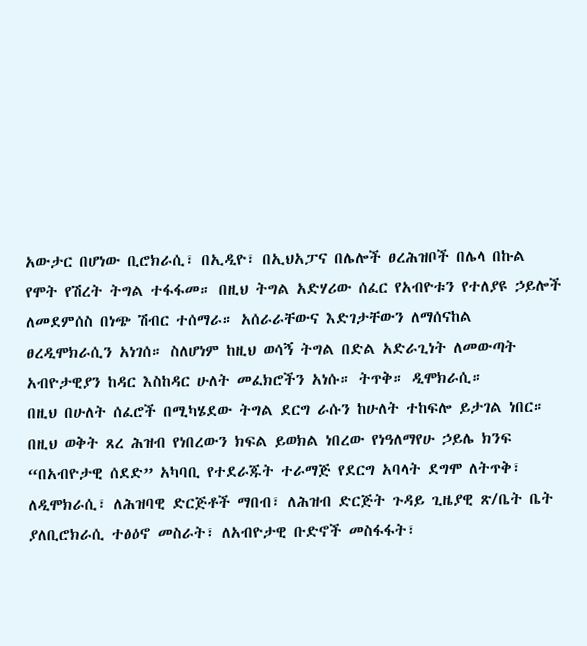አውታር በሆነው ቢሮክራሲ፣ በኢዲዮ፣ በኢህአፓና በሌሎች ፀረሕዝቦች በሌላ በኩል የሞት የሽረት ትግል ተፋፋመ። በዚህ ትግል አድሃሪው ሰፈር የአብዮቱን የተለያዩ ኃይሎች ለመደምሰስ በነጭ ሽብር ተሰማራ። አሰራራቸውና እድገታቸውን ለማሰናከል ፀረዲሞክራሲን አነገሰ። ስለሆነም ከዚህ ወሳኝ ትግል በድል አድራጊነት ለመውጣት አብዮታዊያን ከዳር እስከዳር ሁለት መፈክሮችን አነሱ። ትጥቅ። ዲሞክራሲ።
በዚህ በሁለት ሰፈሮች በሚካሄደው ትግል ደርግ ራሱን ከሁለት ተከፍሎ ይታገል ነበር። በዚህ ወቅት ጸረ ሕዝብ የነበረውን ክፍል ይወክል ነበረው የነዓለማየሁ ኃይሌ ክንፍ “በአብዮታዊ ሰደድ” አካባቢ የተደራጁት ተራማጅ የደርግ አባላት ደግሞ ለትጥቅ፣ ለዲሞክራሲ፣ ለሕዝባዊ ድርጅቶች ማበብ፣ ለሕዝብ ድርጅት ጉዳይ ጊዜያዊ ጽ/ቤት ቤት ያለቢሮክራሲ ተፅዕኖ መስራት፣ ለአብዮታዊ ቡድኖች መስፋፋት፣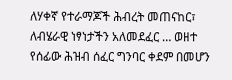ለሃቀኛ የተራማጆች ሕብረት መጠናከር፣ ለብሄራዊ ነፃነታችን አለመደፈር … ወዘተ የሰፊው ሕዝብ ሰፈር ግንባር ቀደም በመሆን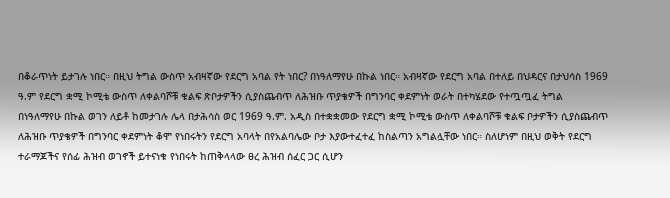በቆራጥነት ይታገሉ ነበር። በዚህ ትግል ውስጥ አብዛኛው የደርግ አባል የት ነበር? በነዓለማየሁ በኩል ነበር። አብዛኛው የደርግ አባል በተለይ በህዳርና በታህሳስ 1969 ዓ.ም የደርግ ቋሚ ኮሚቴ ውስጥ ለቀልባሾቹ ቁልፍ ጽቦታዎችን ሲያስጨብጥ ለሕዝቡ ጥያቄዎች በግንባር ቀደምነት ወራት በተካሄደው የተጧጧፈ ትግል በነዓለማየሁ በኩል ወገን ለይቶ ከመታገሉ ሌላ በታሕሳስ ወር 1969 ዓ.ም. አዲስ በተቋቋመው የደርግ ቋሚ ኮሚቴ ውስጥ ለቀልባሾቹ ቁልፍ ቦታዎችን ሲያስጨብጥ ለሕዝቡ ጥያቄዎች በግንባር ቀደምነት ቆሞ የነበሩትን የደርግ አባላት በየአልባሌው ቦታ እያውተፈተፈ ከስልጣን አግልሏቸው ነበር። ስለሆነም በዚህ ወቅት የደርግ ተራማጆችና የሰፊ ሕዝብ ወገኖች ይተናነቁ የነበሩት ከጠቅላላው ፀረ ሕዝብ ሰፈር ጋር ሲሆን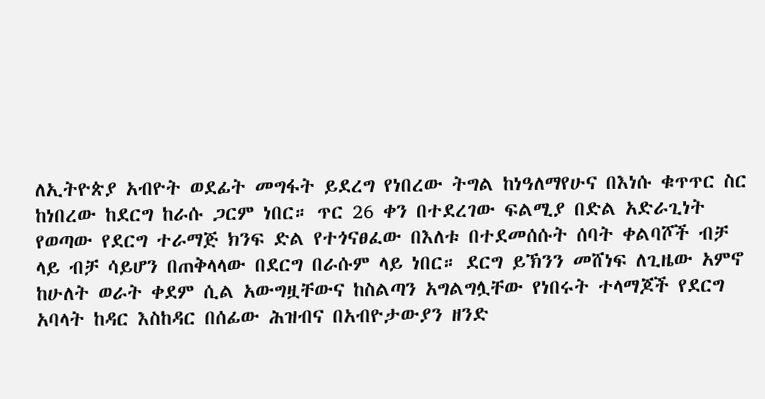ለኢትዮጵያ አብዮት ወደፊት መግፋት ይደረግ የነበረው ትግል ከነዓለማየሁና በእነሱ ቁጥጥር ስር ከነበረው ከደርግ ከራሱ ጋርም ነበር። ጥር 26 ቀን በተደረገው ፍልሚያ በድል አድራጊነት የወጣው የደርግ ተራማጅ ክንፍ ድል የተጎናፀፈው በእለቱ በተደመሰሱት ሰባት ቀልባሾች ብቻ ላይ ብቻ ሳይሆን በጠቅላላው በደርግ በራሱም ላይ ነበር። ደርግ ይኽንን መሸነፍ ለጊዜው አምኖ ከሁለት ወራት ቀደም ሲል አውግዟቸውና ከስልጣን አግልግሏቸው የነበሩት ተላማጆች የደርግ አባላት ከዳር እስከዳር በሰፊው ሕዝብና በአብዮታውያን ዘንድ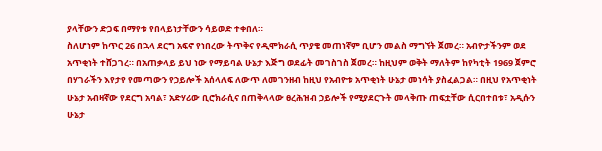ያላቸውን ድጋፍ በማየቱ የበላይነታቸውን ሳይወድ ተቀበለ።
ስለሆነም ከጥር 26 በኋላ ደርግ አፍኖ የነበረው ትጥቅና የዲሞክራሲ ጥያቄ መጠነኛም ቢሆን መልስ ማግኘት ጀመረ። አብዮታችንም ወደ አጥቂነት ተሸጋገረ። በአጠቃላይ ይህ ነው የማይባል ሁኔታ እጅግ ወደፊት መገስገስ ጀመረ። ከዚህም ወቅት ማለትም ከየካቲት 1969 ጀምሮ በሃገራችን እየታየ የመጣውን የኃይሎች አሰላለፍ ለውጥ ለመገንዘብ ከዚህ የአብዮቱ አጥቂነት ሁኔታ መነሳት ያስፈልጋል። በዚህ የአጥቂነት ሁኔታ አብዛኛው የደርግ አባል፣ አድሃሪው ቢሮክራሲና በጠቅላላው ፀረሕዝብ ኃይሎች የሚያደርጉት መላቅጡ ጠፍቷቸው ሲርበተበቱ፣ አዲሱን ሁኔታ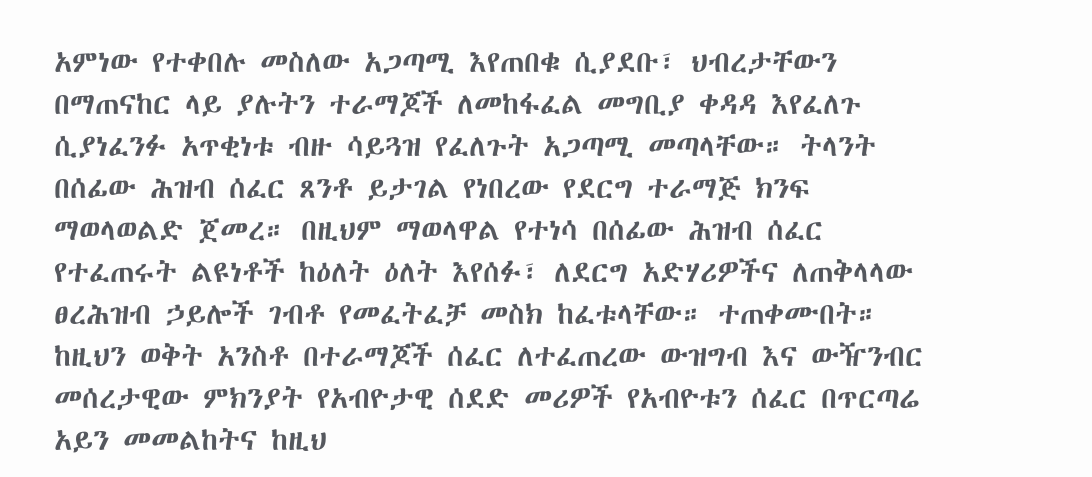አምነው የተቀበሉ መስለው አጋጣሚ እየጠበቁ ሲያደቡ፣ ህብረታቸውን በማጠናከር ላይ ያሉትን ተራማጆች ለመከፋፈል መግቢያ ቀዳዳ እየፈለጉ ሲያነፈንፉ አጥቂነቱ ብዙ ሳይጓዝ የፈለጉት አጋጣሚ መጣላቸው። ትላንት በሰፊው ሕዝብ ሰፈር ጸንቶ ይታገል የነበረው የደርግ ተራማጅ ክንፍ ማወላወልድ ጀመረ። በዚህም ማወላዋል የተነሳ በሰፊው ሕዝብ ሰፈር የተፈጠሩት ልዩነቶች ከዕለት ዕለት እየሰፉ፣ ለደርግ አድሃሪዎችና ለጠቅላላው ፀረሕዝብ ኃይሎች ገብቶ የመፈትፈቻ መስክ ከፈቱላቸው። ተጠቀሙበት።
ከዚህን ወቅት አንስቶ በተራማጆች ሰፈር ለተፈጠረው ውዝግብ እና ውዥንብር መሰረታዊው ምክንያት የአብዮታዊ ሰደድ መሪዎች የአብዮቱን ሰፈር በጥርጣሬ አይን መመልከትና ከዚህ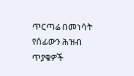ጥርጣሬ በመነሳት የሰፊውን ሕዝብ ጥያቄዎች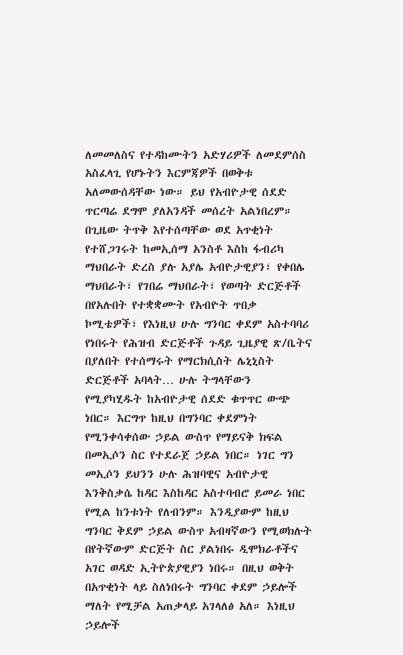ለመመለስና የተዳከሙትን አድሃሪዎች ለመደምሰስ አስፈላጊ የሆኑትን እርምጃዎች በወቅቱ አለመውሰዳቸው ነው። ይህ የአብዮታዊ ሰደድ ጥርጣሬ ደግሞ ያለአንዳች መሰረት አልነበረም። በጊዜው ትጥቅ እየተሰጣቸው ወደ አጥቂነት የተሸጋገሩት ከመኢሰማ አንስቶ እስከ ፋብሪካ ማህበራት ድረስ ያሉ አያሌ አብዮታዊያን፣ የቀበሌ ማህበራት፣ የገበሬ ማህበራት፣ የወጣት ድርጅቶች በየአሉበት የተቋቋሙት የአብዮት ጥበቃ ኮሚቴዎች፣ የእነዚህ ሁሉ ግንባር ቀደም አስተባባሪ የነበሩት የሕዝብ ድርጅቶች ጉዳይ ጊዜያዊ ጽ/ቤትና በያለበት የተሰማሩት የማርክሲስት ሌኒኒስት ድርጅቶች አባላት… ሁሉ ትግላቸውን የሚያካሂዱት ከአብዮታዊ ሰደድ ቁጥጥር ውጭ ነበር። እርግጥ ከዚህ በግንባር ቀደምነት የሚንቀሳቀሰው ኃይል ውስጥ የማይናቅ ክፍል በመኢሶን ስር የተደራጀ ኃይል ነበር። ነገር ግን መኢሶን ይህንን ሁሉ ሕዝባዊና አብዮታዊ እንቅስቃሴ ከዳር እስከዳር አስተባብሮ ይመራ ነበር የሚል ከንቱነት የለብንም። እንዲያውም ከዚህ ግንባር ቅደም ኃይል ውስጥ አብዛኛውን የሚወክሉት በየትኛውም ድርጅት ስር ያልነበሩ ዲሞክራቶችና አገር ወዳድ ኢትዮጵያዊያን ነበሩ። በዚህ ወቅት በአጥቂነት ላይ ስለነበሩት ግንባር ቀደም ኃይሎች ማለት የሚቻል አጠቃላይ አገላለፅ አለ። እነዚህ ኃይሎች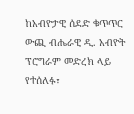ከአብዮታዊ ሰደድ ቁጥጥር ውጪ ብሔራዊ ዲ. አብዮት ፕሮግራም መድረክ ላይ የተሰለፉ፣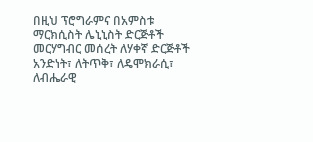በዚህ ፕሮግራምና በአምስቱ ማርክሲስት ሌኒኒስት ድርጅቶች መርሃግብር መሰረት ለሃቀኛ ድርጅቶች አንድነት፣ ለትጥቅ፣ ለዴሞክራሲ፣ ለብሔራዊ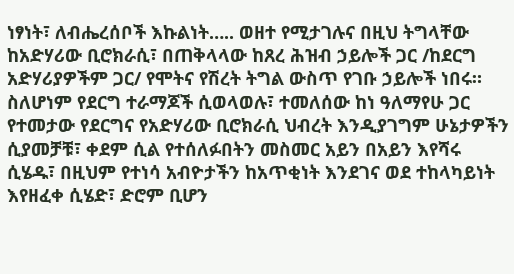ነፃነት፣ ለብሔረሰቦች እኩልነት….. ወዘተ የሚታገሉና በዚህ ትግላቸው ከአድሃሪው ቢሮክራሲ፣ በጠቅላላው ከጸረ ሕዝብ ኃይሎች ጋር /ከደርግ አድሃሪያዎችም ጋር/ የሞትና የሽረት ትግል ውስጥ የገቡ ኃይሎች ነበሩ። ስለሆነም የደርግ ተራማጆች ሲወላወሉ፣ ተመለሰው ከነ ዓለማየሁ ጋር የተመታው የደርግና የአድሃሪው ቢሮክራሲ ህብረት እንዲያገግም ሁኔታዎችን ሲያመቻቹ፣ ቀደም ሲል የተሰለፉበትን መስመር አይን በአይን እየሻሩ ሲሄዱ፣ በዚህም የተነሳ አብዮታችን ከአጥቂነት እንደገና ወደ ተከላካይነት እየዘፈቀ ሲሄድ፣ ድሮም ቢሆን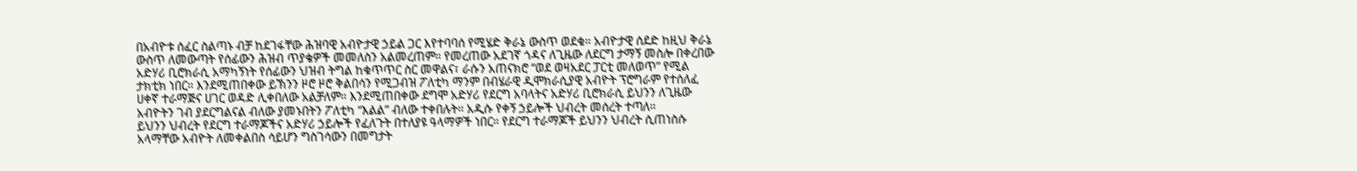በአብዮቱ ሰፈር ስልጣኑ ብቻ ከደገፋቸው ሕዝባዊ አብዮታዊ ኃይል ጋር እየተባባሰ የሚሄድ ቅራኔ ውስጥ ወደቁ። አብዮታዊ ሰደድ ከዚህ ቅራኔ ውስጥ ለመውጣት የሰፊውን ሕዝብ ጥያቄዎች መመለስን አልመረጠም። የመረጠው አደገኛ ጎዳና ለጊዜው ለደርግ ታማኝ መስሎ በቀረበው አድሃሪ ቢሮክራሲ አማካኝነት የሰፊውን ህዝብ ትግል ከቁጥጥር ስር መዋልና፣ ራሱን አጠናክሮ “ወደ ወዛአደር ፓርቲ መለወጥ” የሚል ታክቲክ ነበር። እንደሚጠበቀው ይኽንን ዞሮ ዞሮ ቅልበሳን የሚጋብዝ ፖለቲካ ማንም በብሄራዊ ዲሞክራሲያዊ አብዮት ፕሮግራም የተሰለፈ ሀቀኛ ተራማጅና ሀገር ወዳድ ሊቀበለው አልቻለም። እንደሚጠበቀው ደግሞ አድሃሪ የደርግ አባላትና አድሃሪ ቢሮክራሲ ይህንን ለጊዜው አብዮትን ገብ ያደርግልናል ብለው ያመኑበትን ፖለቲካ “እልል” ብለው ተቀበሉት። አዲሱ የቀኝ ኃይሎች ህብረት መሰረት ተጣለ።
ይህንን ህብረት የደርግ ተራማጆችና አድሃሪ ኃይሎች የፈለጉት በተለያዩ ዓላማዎች ነበር። የደርግ ተራማጆች ይህንን ህብረት ሲጠነስሱ አላማቸው አብዮት ለመቀልበስ ሳይሆን ግስገሳውን በመግታት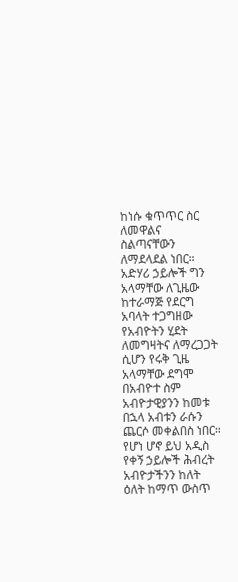ከነሱ ቁጥጥር ስር ለመዋልና ስልጣናቸውን ለማደላደል ነበር። አድሃሪ ኃይሎች ግን አላማቸው ለጊዜው ከተራማጅ የደርግ አባላት ተጋግዘው የአብዮትን ሂደት ለመግዛትና ለማረጋጋት ሲሆን የሩቅ ጊዜ አላማቸው ደግሞ በአብዮተ ስም አብዮታዊያንን ከመቱ በኋላ አብቱን ራሱን ጨርሶ መቀልበስ ነበር። የሆነ ሆኖ ይህ አዲስ የቀኝ ኃይሎች ሕብረት አብዮታችንን ከለት ዕለት ከማጥ ውስጥ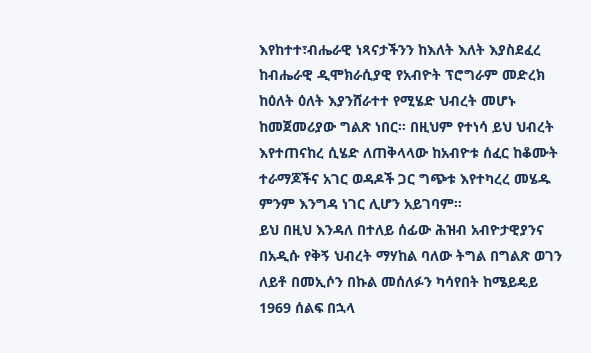እየከተተ፣ብሔራዊ ነጻናታችንን ከእለት እለት እያስደፈረ ከብሔራዊ ዲሞክራሲያዊ የአብዮት ፕሮግራም መድረክ ከዕለት ዕለት እያንሸራተተ የሚሄድ ህብረት መሆኑ ከመጀመሪያው ግልጽ ነበር። በዚህም የተነሳ ይህ ህብረት እየተጠናከረ ሲሄድ ለጠቅላላው ከአብዮቱ ሰፈር ከቆሙት ተራማጆችና አገር ወዳዶች ጋር ግጭቱ እየተካረረ መሄዱ ምንም እንግዳ ነገር ሊሆን አይገባም።
ይህ በዚህ እንዳለ በተለይ ሰፊው ሕዝብ አብዮታዊያንና በአዲሱ የቅኝ ህብረት ማሃከል ባለው ትግል በግልጽ ወገን ለይቶ በመኢሶን በኩል መሰለፉን ካሳየበት ከሜይዴይ 1969 ሰልፍ በኋላ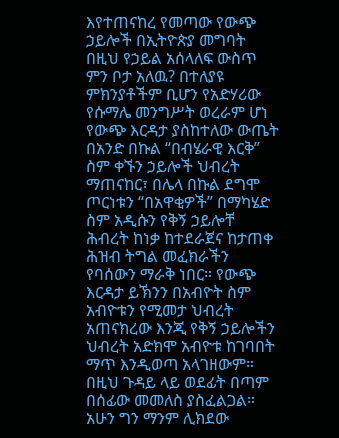እየተጠናከረ የመጣው የውጭ ኃይሎች በኢትዮጵያ መግባት በዚህ የኃይል አሰላለፍ ውስጥ ምን ቦታ አለዉ? በተለያዩ ምክንያቶችም ቢሆን የአድሃሪው የሱማሌ መንግሥት ወረራም ሆነ የውጭ እርዳታ ያስከተለው ውጤት በአንድ በኩል “በብሄራዊ እርቅ” ስም ቀኙን ኃይሎች ህብረት ማጠናከር፣ በሌላ በኩል ደግሞ ጦርነቱን “በአዋቂዎች” በማካሄድ ስም አዲሱን የቅኝ ኃይሎቸ ሕብረት ከነቃ ከተደራጀና ከታጠቀ ሕዝብ ትግል መፈክራችን የባሰውን ማራቅ ነበር። የውጭ እርዳታ ይኽንን በአብዮት ስም አብዮቱን የሚመታ ህብረት አጠናክረው እንጂ የቅኝ ኃይሎችን ህብረት አድክሞ አብዮቱ ከገባበት ማጥ እንዲወጣ አላገዘውም። በዚህ ጉዳይ ላይ ወደፊት በጣም በሰፊው መመለስ ያስፈልጋል። አሁን ግን ማንም ሊክደው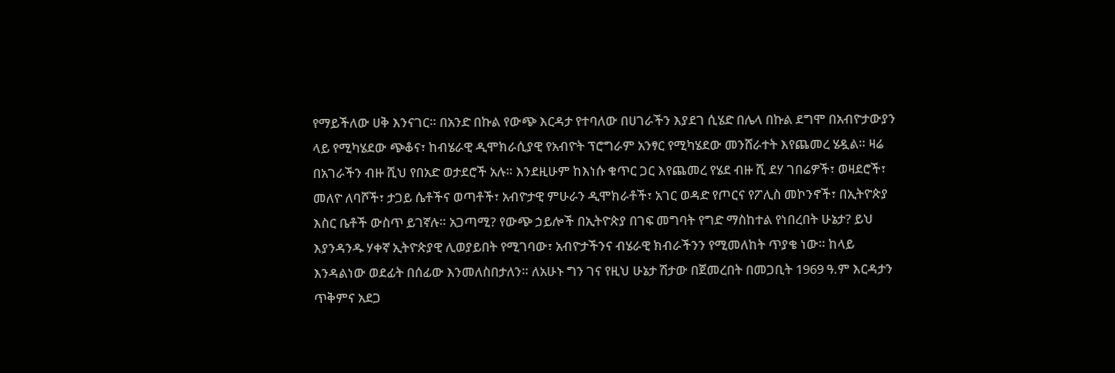የማይችለው ሀቅ እንናገር። በአንድ በኩል የውጭ እርዳታ የተባለው በሀገራችን እያደገ ሲሄድ በሌላ በኩል ደግሞ በአብዮታውያን ላይ የሚካሄደው ጭቆና፣ ከብሄራዊ ዲሞክራሲያዊ የአብዮት ፕሮግራም አንፃር የሚካሄደው መንሸራተት እየጨመረ ሄዷል። ዛሬ በአገራችን ብዙ ሺህ የበአድ ወታደሮች አሉ። እንደዚሁም ከእነሱ ቁጥር ጋር እየጨመረ የሄደ ብዙ ሺ ደሃ ገበሬዎች፣ ወዛደሮች፣ መለዮ ለባሾች፣ ታጋይ ሴቶችና ወጣቶች፣ አብዮታዊ ምሁራን ዲሞክራቶች፣ አገር ወዳድ የጦርና የፖሊስ መኮንኖች፣ በኢትዮጵያ እስር ቤቶች ውስጥ ይገኛሉ። አጋጣሚ? የውጭ ኃይሎች በኢትዮጵያ በገፍ መግባት የግድ ማስከተል የነበረበት ሁኔታ? ይህ እያንዳንዱ ሃቀኛ ኢትዮጵያዊ ሊወያይበት የሚገባው፣ አብዮታችንና ብሄራዊ ክብራችንን የሚመለከት ጥያቄ ነው። ከላይ እንዳልነው ወደፊት በሰፊው እንመለስበታለን። ለአሁኑ ግን ገና የዚህ ሁኔታ ሽታው በጀመረበት በመጋቢት 1969 ዓ.ም እርዳታን ጥቅምና አደጋ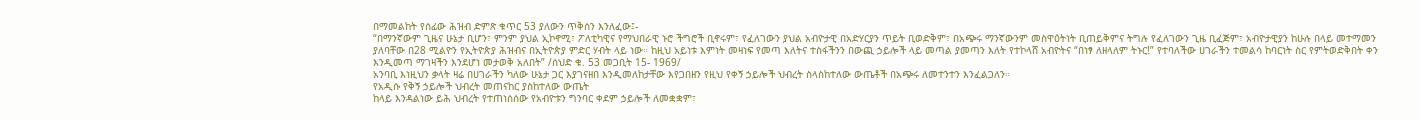በማመልከት የሰፊው ሕዝብ ድምጽ ቁጥር 53 ያለውን ጥቅሰን እንለፈው፤-
“በማንኛውም ጊዜና ሁኔታ ቢሆን፣ ምንም ያህል ኢኮኖሚ፣ ፖለቲካዊና የማህበራዊ ኑሮ ችግሮች ቢኖሩም፣ የፈለገውን ያህል አብዮታዊ በአድሃርያን ጥይት ቢወድቅም፣ በአጭሩ ማንኛውንም መስዋዕትነት ቢጠይቅምና ትግሉ የፈለገውን ጊዜ ቢፈጅም፣ አብዮታዊያን ከሁሉ በላይ መተማመን ያለባቸው በ28 ሚልዮን የኢትዮጵያ ሕዝብና በኢትዮጵያ ምድር ሃብት ላይ ነው። ከዚህ አይነቱ እምነት መዛነፍ የመጣ እለትና ተስፋችንን በውጪ ኃይሎች ላይ መጣል ያመጣን እለት የተኮላሸ አብዮትና “በነፃ ለዘላለም ትኑር!” የተባለችው ሀገራችን ተመልሳ ከባርነት ስር የምትወድቅበት ቀን እንዲመጣ ማገዛችን እንደሆነ መታወቅ አለበት” /ሰህድ ቁ. 53 መጋቢት 15- 1969/
አንባቢ እነዚህን ቃላት ዛሬ በሀገራችን ካለው ሁኔታ ጋር እያገናዘበ እንዲመለከታቸው እየጋበዘን የዚህ የቀኝ ኃይሎች ህብረት ስላስከተለው ውጤቶች በአጭሩ ለመተንተን እንፈልጋለን።
የአዲሱ የቅኝ ኃይሎች ህብረት መጠናከር ያስከተለው ውጤት
ከላይ እንዳልነው ይሕ ህብረት የተጠነሰሰው የአብዮቱን ግንባር ቀደም ኃይሎች ለመቋቋም፣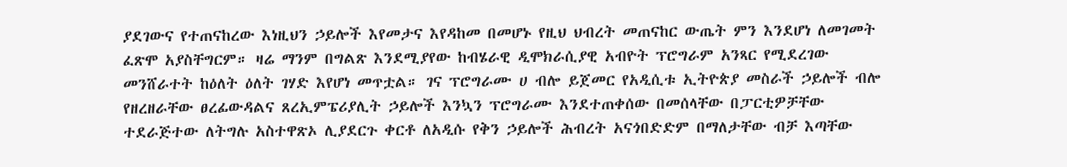ያደገውና የተጠናከረው እነዚህን ኃይሎች እየመታና እየዳከመ በመሆኑ የዚህ ህብረት መጠናከር ውጤት ምን እንደሆነ ለመገመት ፈጽሞ አያስቸግርም። ዛሬ ማንም በግልጽ እንደሚያየው ከብሄራዊ ዲሞክራሲያዊ አብዮት ፕሮግራም አንጻር የሚደረገው መንሸራተት ከዕለት ዕለት ገሃድ እየሆነ መጥቷል። ገና ፕሮግራሙ ሀ ብሎ ይጀመር የአዲሲቱ ኢትዮጵያ መስራች ኃይሎች ብሎ የዘረዘራቸው ፀረፊውዳልና ጸረኢምፔሪያሊት ኃይሎች እንኳን ፕሮግራሙ እንደተጠቀሰው በመሰላቸው በፓርቲዎቻቸው ተደራጅተው ለትግሉ አስተዋጽኦ ሊያደርጉ ቀርቶ ለአዲሱ የቅን ኃይሎች ሕብረት አናጎበድድም በማለታቸው ብቻ እጣቸው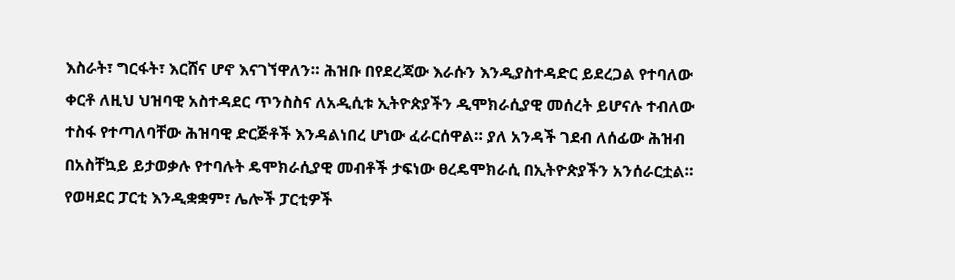እስራት፣ ግርፋት፣ እርሸና ሆኖ እናገኘዋለን። ሕዝቡ በየደረጃው እራሱን እንዲያስተዳድር ይደረጋል የተባለው ቀርቶ ለዚህ ህዝባዊ አስተዳደር ጥንስስና ለአዲሲቱ ኢትዮጵያችን ዲሞክራሲያዊ መሰረት ይሆናሉ ተብለው ተስፋ የተጣለባቸው ሕዝባዊ ድርጅቶች እንዳልነበረ ሆነው ፈራርሰዋል። ያለ አንዳች ገደብ ለሰፊው ሕዝብ በአስቸኳይ ይታወቃሉ የተባሉት ዴሞክራሲያዊ መብቶች ታፍነው ፀረዴሞክራሲ በኢትዮጵያችን አንሰራርቷል። የወዛደር ፓርቲ እንዲቋቋም፣ ሌሎች ፓርቲዎች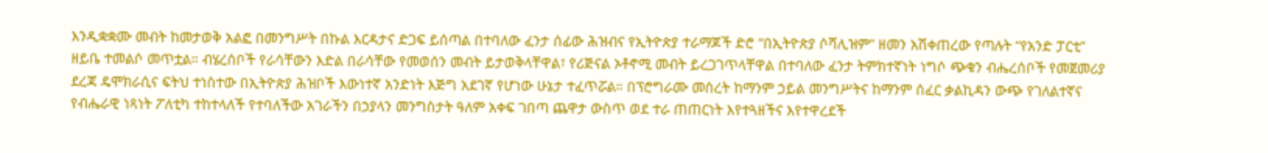እንዲቋቋሙ መብት ከመታወቅ አልፎ በመንግሥት በኩል እርዳታና ድጋፍ ይሰጣል በተባለው ፈንታ ሰፊው ሕዝብና የኢትዮጵያ ተራማጆች ድሮ “በኢትዮጵያ ሶሻሊዝም” ዘመን አሽቀጠረው የጣሉት “የአንድ ፓርቲ” ዘይቤ ተመልሶ መጥቷል። ብሄረሰቦች የራሳቸውን እድል በራሳቸው የመወሰን መብት ይታወቅላቸዋል፣ የሪጅናል ኦቶኖሚ መብት ይረጋገጥላቸዋል በተባለው ፈንታ ትምክተኛነት ነግሶ ጭቁን ብሔረሰቦች የመጀመሪያ ደረጃ ዴሞክራሲና ፍትህ ተነስተው በኢትዮጵያ ሕዝቦች እውነተኛ አንድነት እጅግ አደገኛ የሆነው ሁኔታ ተፈጥሯል። በፕሮግራሙ መሰረት ከማንም ኃይል መንግሥትና ከማንም ሰፈር ቃልኪዳን ውጭ የገለልተኛና የብሔራዊ ነጻነት ፖለቲካ ተከተላለች የተባለችው አገራችን በኃያላን መንግስታት ዓለም አቀፍ ገበጣ ጨዋታ ውስጥ ወደ ተራ ጠጠርነት እየተጓዘችና እየተዋረደች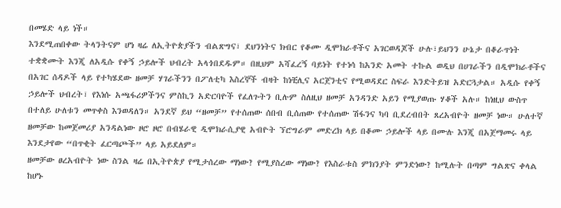በመሄድ ላይ ነች።
እንደሚጠበቀው ትላንትናም ሆነ ዛሬ ለኢትዮጵያችን ብልጽግና፣ ደህንነትና ክብር የቆሙ ዲሞክራቶችና አገርወዳጆች ሁሉ፣ይህንን ሁኔታ በቆራጥነት ተቋቋሙት እንጂ ለአዲሱ የቀኝ ኃይሎች ህብረት አላጎበደዱም። በዚህም አሻፈረኝ ባይነት የተነሳ ከአንድ አመት ተኩል ወዲህ በሀገራችን በዲሞክራቶችና በአገር ሰዳዶች ላይ የተካሄደው ዘመቻ ሃገራችንን በፖለቲካ እስረኞች ብዛት ከነቺሊና አርጀንቲና የሚወዳደር ስፍራ እንድትይዝ አድርጓታል። አዲሱ የቀኝ ኃይሎች ህብረት፣ የእነሱ አጫፋሪዎችንና ምስኪን አድርባዮች የፈለጉትን ቢሉም ስለዚህ ዘመቻ አንዳንድ አይን የሚያወጡ ሃቆች አሉ። ከነዚህ ውስጥ በተለይ ሁለቱን መጥቀስ እንወዳለን። አንደኛ ይህ “ዘመቻ” የተሰጠው ሰበብ ቢሰጠው የተሰጠው ሽፋንና ካባ ቢደረብበት ጸረአብዮት ዘመቻ ነው። ሁለተኛ ዘመቻው ከመጀመሪያ አንዳልነው ዞሮ ዞሮ በብሄራዊ ዲሞክራሲያዊ አብዮት ኘሮግራም መድረክ ላይ በቆሙ ኃይሎች ላይ በሙሉ እንጂ በአጀማመሩ ላይ እንደታየው “በጥቂት ፈርጣጮች” ላይ አይደለም።
ዘመቻው ፀረአብዮት ነው ስንል ዛሬ በኢትዮጵያ የሚታሰረው ማነው? የሚያስረው ማነው? የእስራቱስ ምክንያት ምንድነው? ከሚሉት በጣም ግልጽና ቀላል ከሆኑ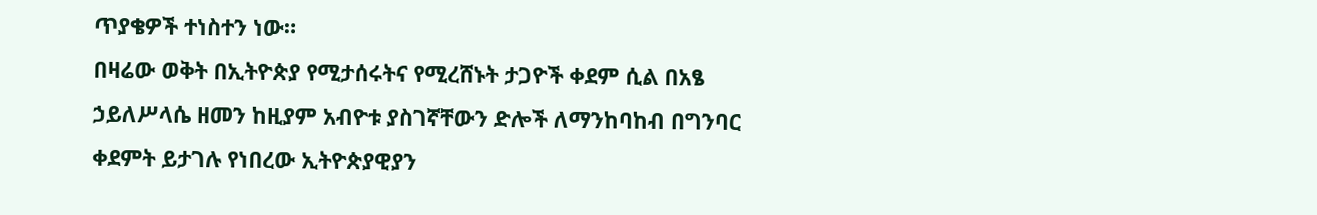ጥያቄዎች ተነስተን ነው።
በዛሬው ወቅት በኢትዮጵያ የሚታሰሩትና የሚረሸኑት ታጋዮች ቀደም ሲል በአፄ ኃይለሥላሴ ዘመን ከዚያም አብዮቱ ያስገኛቸውን ድሎች ለማንከባከብ በግንባር ቀደምት ይታገሉ የነበረው ኢትዮጵያዊያን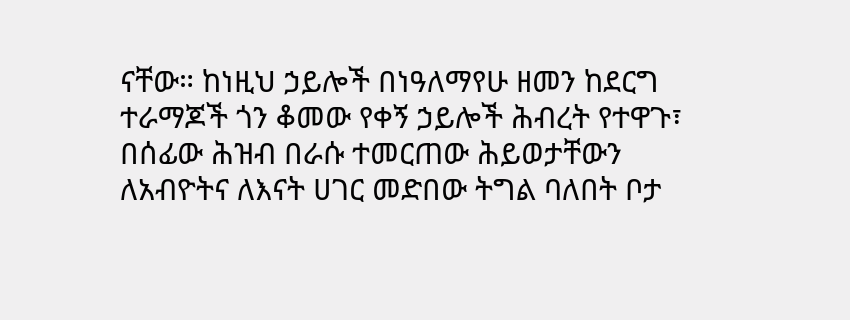ናቸው። ከነዚህ ኃይሎች በነዓለማየሁ ዘመን ከደርግ ተራማጆች ጎን ቆመው የቀኝ ኃይሎች ሕብረት የተዋጉ፣ በሰፊው ሕዝብ በራሱ ተመርጠው ሕይወታቸውን ለአብዮትና ለእናት ሀገር መድበው ትግል ባለበት ቦታ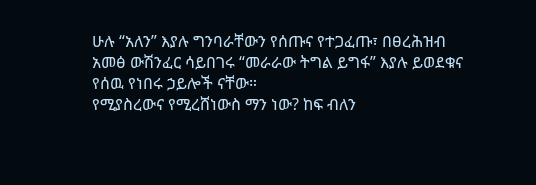ሁሉ “አለን” እያሉ ግንባራቸውን የሰጡና የተጋፈጡ፣ በፀረሕዝብ አመፅ ውሽንፈር ሳይበገሩ “መራራው ትግል ይግፋ” እያሉ ይወደቁና የሰዉ የነበሩ ኃይሎች ናቸው።
የሚያስረውና የሚረሸነውስ ማን ነው? ከፍ ብለን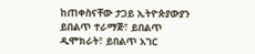ከጠቀስናቸው ታጋይ ኢትዮጵያውያን ይበልጥ ተራማጅ፣ ይበልጥ ዲሞክራት፣ ይበልጥ አገር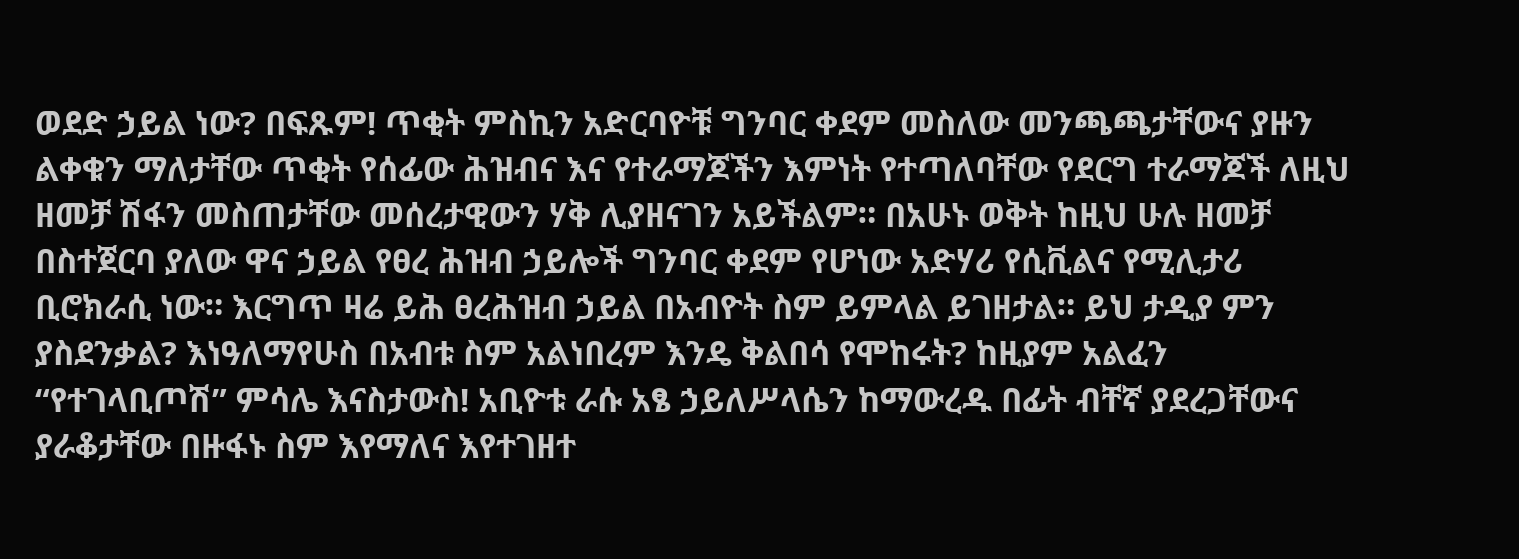ወደድ ኃይል ነው? በፍጹም! ጥቂት ምስኪን አድርባዮቹ ግንባር ቀደም መስለው መንጫጫታቸውና ያዙን ልቀቁን ማለታቸው ጥቂት የሰፊው ሕዝብና እና የተራማጆችን እምነት የተጣለባቸው የደርግ ተራማጆች ለዚህ ዘመቻ ሽፋን መስጠታቸው መሰረታዊውን ሃቅ ሊያዘናገን አይችልም። በአሁኑ ወቅት ከዚህ ሁሉ ዘመቻ በስተጀርባ ያለው ዋና ኃይል የፀረ ሕዝብ ኃይሎች ግንባር ቀደም የሆነው አድሃሪ የሲቪልና የሚሊታሪ ቢሮክራሲ ነው። እርግጥ ዛሬ ይሕ ፀረሕዝብ ኃይል በአብዮት ስም ይምላል ይገዘታል። ይህ ታዲያ ምን ያስደንቃል? እነዓለማየሁስ በአብቱ ስም አልነበረም እንዴ ቅልበሳ የሞከሩት? ከዚያም አልፈን “የተገላቢጦሽ” ምሳሌ እናስታውስ! አቢዮቱ ራሱ አፄ ኃይለሥላሴን ከማውረዱ በፊት ብቸኛ ያደረጋቸውና ያራቆታቸው በዙፋኑ ስም እየማለና እየተገዘተ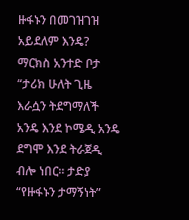ዙፋኑን በመገዝገዝ አይደለም እንዴ? ማርክስ አንተድ ቦታ “ታሪክ ሁለት ጊዜ እራሷን ትደግማለች አንዴ እንደ ኮሜዲ አንዴ ደግሞ እንደ ትራጀዲ ብሎ ነበር። ታድያ “የዙፋኑን ታማኝነት”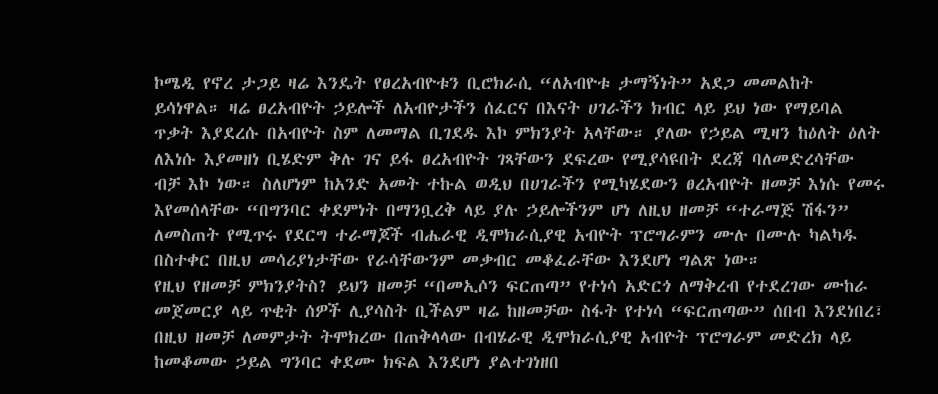ኮሜዲ የኖረ ታጋይ ዛሬ እንዴት የፀረአብዮቱን ቢሮክራሲ “ለአብዮቱ ታማኝነት” አደጋ መመልከት ይሳነዋል። ዛሬ ፀረአብዮት ኃይሎች ለአብዮታችን ሰፈርና በእናት ሀገራችን ክብር ላይ ይህ ነው የማይባል ጥቃት እያደረሱ በአብዮት ስም ለመማል ቢገደዱ እኮ ምክንያት አላቸው። ያለው የኃይል ሚዛን ከዕለት ዕለት ለእነሱ እያመዘነ ቢሄድም ቅሉ ገና ይፋ ፀረአብዮት ገጻቸውን ደፍረው የሚያሳዩበት ደረጃ ባለመድረሳቸው ብቻ እኮ ነው። ስለሆነም ከአንድ አመት ተኩል ወዲህ በሀገራችን የሚካሄደውን ፀረአብዮት ዘመቻ እነሱ የመሩ እየመሰላቸው “በግንባር ቀደምነት በማንቧረቅ ላይ ያሉ ኃይሎችንም ሆነ ለዚህ ዘመቻ “ተራማጅ ሽፋን” ለመስጠት የሚጥሩ የደርግ ተራማጆች ብሔራዊ ዲሞክራሲያዊ አብዮት ፕሮግራምን ሙሉ በሙሉ ካልካዱ በስተቀር በዚህ መሳሪያነታቸው የራሳቸውንም መቃብር መቆፈራቸው እንደሆነ ግልጽ ነው።
የዚህ የዘመቻ ምክንያትስ? ይህን ዘመቻ “በመኢሶን ፍርጠጣ” የተነሳ አድርጎ ለማቅረብ የተደረገው ሙከራ መጀመርያ ላይ ጥቂት ሰዎች ሊያሳስት ቢችልም ዛሬ ከዘመቻው ስፋት የተነሳ “ፍርጠጣው” ሰበብ እንደነበረ፣ በዚህ ዘመቻ ለመምታት ትሞክረው በጠቅላላው በብሄራዊ ዲሞክራሲያዊ አብዮት ፕሮግራም መድረክ ላይ ከመቆመው ኃይል ግንባር ቀደሙ ክፍል እንደሆነ ያልተገነዘበ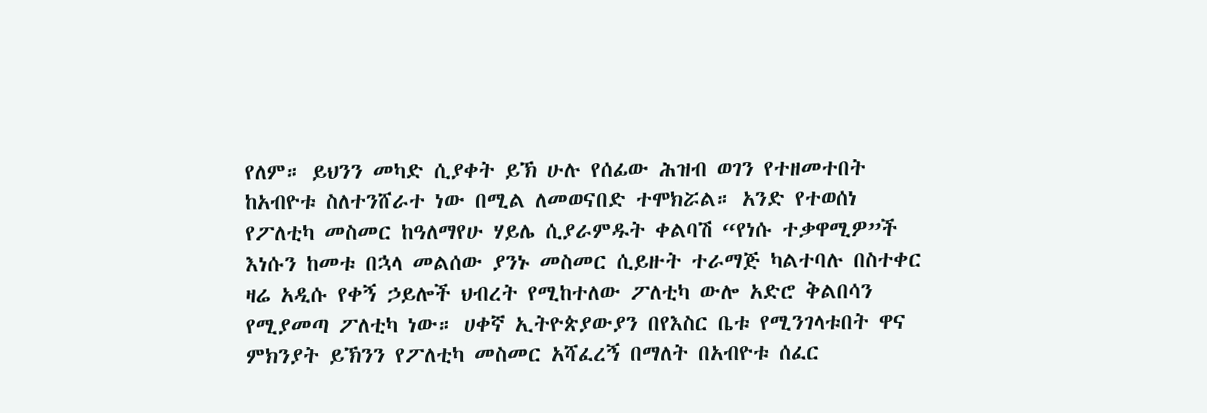የለም። ይህንን መካድ ሲያቀት ይኽ ሁሉ የሰፊው ሕዝብ ወገን የተዘመተበት ከአብዮቱ ስለተንሸራተ ነው በሚል ለመወናበድ ተሞክሯል። አንድ የተወሰነ የፖለቲካ መስመር ከዓለማየሁ ሃይሌ ሲያራምዱት ቀልባሽ “የነሱ ተቃዋሚዎ”ች እነሱን ከመቱ በኋላ መልሰው ያንኑ መስመር ሲይዙት ተራማጅ ካልተባሉ በስተቀር ዛሬ አዲሱ የቀኝ ኃይሎች ህብረት የሚከተለው ፖለቲካ ውሎ አድሮ ቅልበሳን የሚያመጣ ፖለቲካ ነው። ሀቀኛ ኢትዮጵያውያን በየእስር ቤቱ የሚንገላቱበት ዋና ምክንያት ይኽንን የፖለቲካ መስመር አሻፈረኝ በማለት በአብዮቱ ሰፈር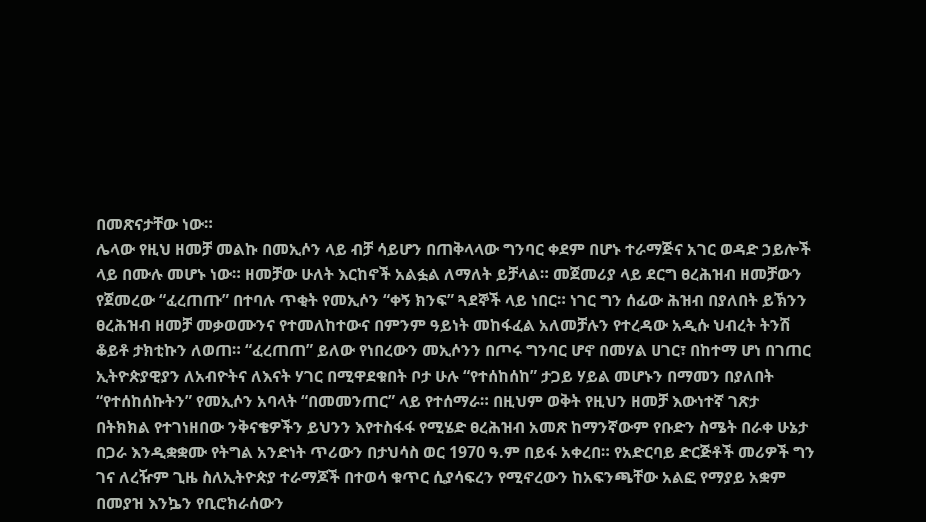በመጽናታቸው ነው።
ሌላው የዚህ ዘመቻ መልኩ በመኢሶን ላይ ብቻ ሳይሆን በጠቅላላው ግንባር ቀደም በሆኑ ተራማጅና አገር ወዳድ ኃይሎች ላይ በሙሉ መሆኑ ነው። ዘመቻው ሁለት እርከኖች አልፏል ለማለት ይቻላል። መጀመሪያ ላይ ደርግ ፀረሕዝብ ዘመቻውን የጀመረው “ፈረጠጡ” በተባሉ ጥቂት የመኢሶን “ቀኝ ክንፍ” ጓደኞች ላይ ነበር። ነገር ግን ሰፊው ሕዝብ በያለበት ይኽንን ፀረሕዝብ ዘመቻ መቃወሙንና የተመለከተውና በምንም ዓይነት መከፋፈል አለመቻሉን የተረዳው አዲሱ ህብረት ትንሽ ቆይቶ ታክቲኩን ለወጠ። “ፈረጠጠ” ይለው የነበረውን መኢሶንን በጦሩ ግንባር ሆኖ በመሃል ሀገር፣ በከተማ ሆነ በገጠር ኢትዮጵያዊያን ለአብዮትና ለእናት ሃገር በሚዋደቁበት ቦታ ሁሉ “የተሰከሰከ” ታጋይ ሃይል መሆኑን በማመን በያለበት “የተሰከሰኩትን” የመኢሶን አባላት “በመመንጠር” ላይ የተሰማራ። በዚህም ወቅት የዚህን ዘመቻ እውነተኛ ገጽታ በትክክል የተገነዘበው ንቅናቄዎችን ይህንን እየተስፋፋ የሚሄድ ፀረሕዝብ አመጽ ከማንኛውም የቡድን ስሜት በራቀ ሁኔታ በጋራ እንዲቋቋሙ የትግል አንድነት ጥሪውን በታህሳስ ወር 1970 ዓ.ም በይፋ አቀረበ። የአድርባይ ድርጅቶች መሪዎች ግን ገና ለረዥም ጊዜ ስለኢትዮጵያ ተራማጆች በተወሳ ቁጥር ሲያሳፍረን የሚኖረውን ከአፍንጫቸው አልፎ የማያይ አቋም በመያዝ እንኴን የቢሮክራሰውን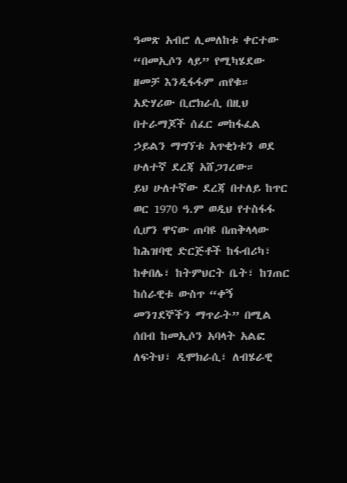ዓመጽ አብሮ ሊመለከቱ ቀርተው “በመኢሶን ላይ” የሚካሄደው ዘመቻ እንዲፋፋም ጠየቁ። አድሃሪው ቢሮክራሲ በዚህ በተራማጆች ሰፈር መከፋፈል ኃይልን ማግኘቱ አጥቂነቱን ወደ ሁለተኛ ደረጃ አሸጋገረው።
ይህ ሁለተኛው ደረጃ በተለይ ከጥር ወር 1970 ዓ.ም ወዲህ የተስፋፋ ሲሆን ዋናው ጠባዩ በጠቅላላው ከሕዝባዊ ድርጅቶች ከፋብሪካ፣ ከቀበሌ፣ ከትምህርት ቤት፣ ከገጠር ከሰራዊቱ ውስጥ “ቀኝ መንገደኞችን ማጥራት” በሚል ሰበብ ከመኢሶን አባላት አልፎ ለፍትህ፣ ዲሞክራሲ፣ ለብሄራዊ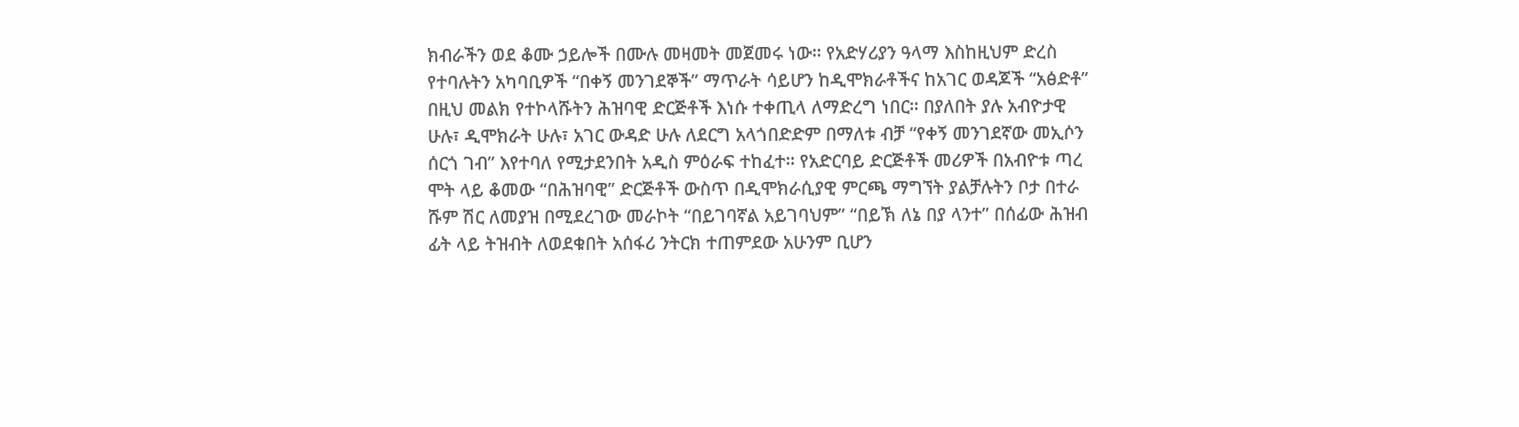ክብራችን ወደ ቆሙ ኃይሎች በሙሉ መዛመት መጀመሩ ነው። የአድሃሪያን ዓላማ እስከዚህም ድረስ የተባሉትን አካባቢዎች “በቀኝ መንገደኞች” ማጥራት ሳይሆን ከዲሞክራቶችና ከአገር ወዳጆች “አፅድቶ” በዚህ መልክ የተኮላሹትን ሕዝባዊ ድርጅቶች እነሱ ተቀጢላ ለማድረግ ነበር። በያለበት ያሉ አብዮታዊ ሁሉ፣ ዲሞክራት ሁሉ፣ አገር ውዳድ ሁሉ ለደርግ አላጎበድድም በማለቱ ብቻ “የቀኝ መንገደኛው መኢሶን ሰርጎ ገብ” እየተባለ የሚታደንበት አዲስ ምዕራፍ ተከፈተ። የአድርባይ ድርጅቶች መሪዎች በአብዮቱ ጣረ ሞት ላይ ቆመው “በሕዝባዊ” ድርጅቶች ውስጥ በዲሞክራሲያዊ ምርጫ ማግኘት ያልቻሉትን ቦታ በተራ ሹም ሽር ለመያዝ በሚደረገው መራኮት “በይገባኛል አይገባህም” “በይኽ ለኔ በያ ላንተ” በሰፊው ሕዝብ ፊት ላይ ትዝብት ለወደቁበት አሰፋሪ ንትርክ ተጠምደው አሁንም ቢሆን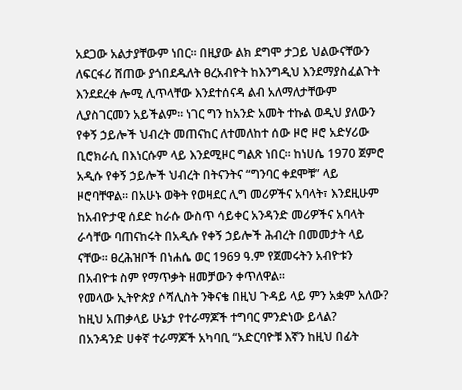አደጋው አልታያቸውም ነበር። በዚያው ልክ ደግሞ ታጋይ ህልውናቸውን ለፍርፋሪ ሸጠው ያጎበደዱለት ፀረአብዮት ከእንግዲህ እንደማያስፈልጉት እንደደረቀ ሎሚ ሊጥላቸው እንደተሰናዳ ልብ አለማለታቸውም ሊያስገርመን አይችልም። ነገር ግን ከአንድ አመት ተኩል ወዲህ ያለውን የቀኝ ኃይሎች ህብረት መጠናከር ለተመለከተ ሰው ዞሮ ዞሮ አድሃሪው ቢሮክራሲ በእነርሱም ላይ እንደሚዞር ግልጽ ነበር። ከነሀሴ 1970 ጀምሮ አዲሱ የቀኝ ኃይሎች ህብረት በትናንትና “ግንባር ቀደሞቹ” ላይ ዞሮባቸዋል። በአሁኑ ወቅት የወዛደር ሊግ መሪዎችና አባላት፣ እንደዚሁም ከአብዮታዊ ሰደድ ከራሱ ውስጥ ሳይቀር አንዳንድ መሪዎችና አባላት ራሳቸው ባጠናከሩት በአዲሱ የቀኝ ኃይሎች ሕብረት በመመታት ላይ ናቸው። ፀረሕዝቦች በነሐሴ ወር 1969 ዓ.ም የጀመሩትን አብዮቱን በአብዮቱ ስም የማጥቃት ዘመቻውን ቀጥለዋል።
የመላው ኢትዮጵያ ሶሻሊስት ንቅናቄ በዚህ ጉዳይ ላይ ምን አቋም አለው? ከዚህ አጠቃላይ ሁኔታ የተራማጆች ተግባር ምንድነው ይላል?
በአንዳንድ ሀቀኛ ተራማጆች አካባቢ “አድርባዮቹ እኛን ከዚህ በፊት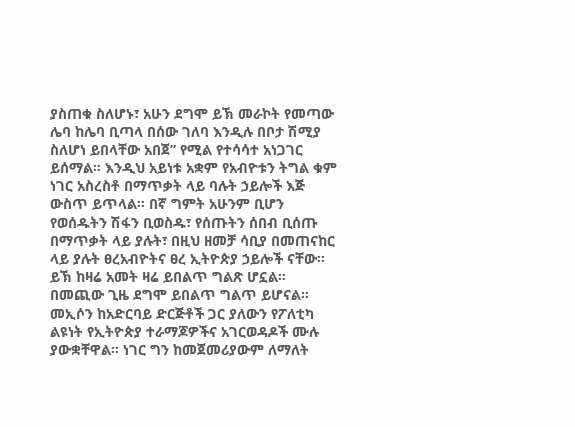ያስጠቁ ስለሆኑ፣ አሁን ደግሞ ይኽ መራኮት የመጣው ሌባ ከሌባ ቢጣላ በሰው ገለባ እንዲሉ በቦታ ሽሚያ ስለሆነ ይበላቸው አበጀ” የሚል የተሳሳተ አነጋገር ይሰማል። እንዲህ አይነቱ አቋም የአብዮቱን ትግል ቁም ነገር አስረስቶ በማጥቃት ላይ ባሉት ኃይሎች እጅ ውስጥ ይጥላል። በኛ ግምት አሁንም ቢሆን የወሰዱትን ሽፋን ቢወስዱ፣ የሰጡትን ሰበብ ቢሰጡ በማጥቃት ላይ ያሉት፣ በዚህ ዘመቻ ሳቢያ በመጠናከር ላይ ያሉት ፀረአብዮትና ፀረ ኢትዮጵያ ኃይሎች ናቸው። ይኽ ከዛሬ አመት ዛሬ ይበልጥ ግልጽ ሆኗል። በመጪው ጊዜ ደግሞ ይበልጥ ግልጥ ይሆናል።
መኢሶን ከአድርባይ ድርጅቶች ጋር ያለውን የፖለቲካ ልዩነት የኢትዮጵያ ተራማጆዎችና አገርወዳዶች ሙሉ ያውቋቸዋል። ነገር ግን ከመጀመሪያውም ለማለት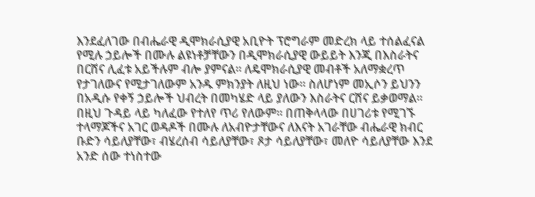እንደፈለገው በብሔራዊ ዲሞክራሲያዊ አቢዮት ፕሮግራም መድረክ ላይ ተሰልፈናል የሚሉ ኃይሎች በሙሉ ልዩነቶቻቸውን በዲሞክራሲያዊ ውይይት እንጂ በእስራትና በርሸና ሊፈቱ አይችሉም ብሎ ያምናል። ለዴሞክራሲያዊ መብቶች አለማቋረጥ የታገለውና የሚታገለውም አንዱ ምክንያት ለዚህ ነው። ስለሆነም መኢሶን ይህንን በአዲሱ የቀኝ ኃይሎች ህብረት በመካሄድ ላይ ያለውን እስራትና ርሸና ይቃወማል። በዚህ ጉዳይ ላይ ካለፈው የተለየ ጥሪ የለውም። በጠቅላላው በሀገሪቱ የሚገኙ ተላማጆችና አገር ወዳዶች በሙሉ ለአብዮታቸውና ለእናት አገራቸው ብሔራዊ ክብር ቡድን ሳይለያቸው፣ ብሄረሰብ ሳይለያቸው፣ ጾታ ሳይለያቸው፣ መለዮ ሳይለያቸው እንደ አንድ ሰው ተነስተው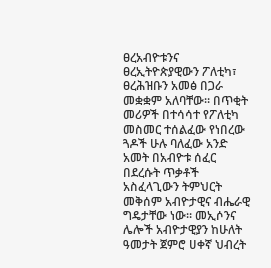ፀረአብዮቱንና ፀረኢትዮጵያዊውን ፖለቲካ፣ ፀረሕዝቡን አመፅ በጋራ መቋቋም አለባቸው። በጥቂት መሪዎች በተሳሳተ የፖለቲካ መስመር ተሰልፈው የነበረው ጓዶች ሁሉ ባለፈው አንድ አመት በአብዮቱ ሰፈር በደረሱት ጥቃቶች አስፈላጊውን ትምህርት መቅሰም አብዮታዊና ብሔራዊ ግዴታቸው ነው። መኢሶንና ሌሎች አብዮታዊያን ከሁለት ዓመታት ጀምሮ ሀቀኛ ህብረት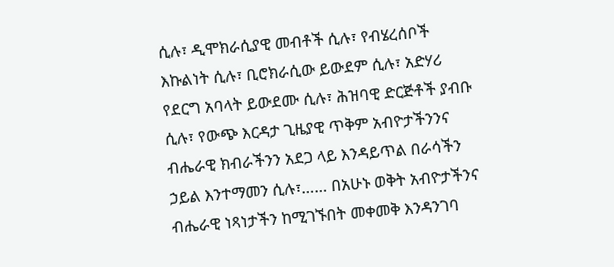ሲሉ፣ ዲሞክራሲያዊ መብቶች ሲሉ፣ የብሄረሰቦች እኩልነት ሲሉ፣ ቢሮክራሲው ይውደም ሲሉ፣ አድሃሪ የደርግ አባላት ይውደሙ ሲሉ፣ ሕዝባዊ ድርጅቶች ያብቡ ሲሉ፣ የውጭ እርዳታ ጊዜያዊ ጥቅም አብዮታችንንና ብሔራዊ ክብራችንን አደጋ ላይ እንዳይጥል በራሳችን ኃይል እንተማመን ሲሉ፣…… በአሁኑ ወቅት አብዮታችንና ብሔራዊ ነጻነታችን ከሚገኙበት መቀመቅ እንዳንገባ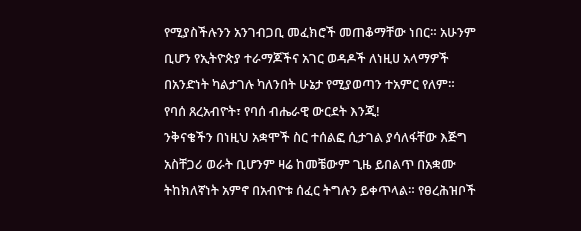የሚያስችሉንን አንገብጋቢ መፈክሮች መጠቆማቸው ነበር። አሁንም ቢሆን የኢትዮጵያ ተራማጆችና አገር ወዳዶች ለነዚሀ አላማዎች በአንድነት ካልታገሉ ካለንበት ሁኔታ የሚያወጣን ተአምር የለም። የባሰ ጸረአብዮት፣ የባሰ ብሔራዊ ውርደት እንጂ!
ንቅናቄችን በነዚህ አቋሞች ስር ተሰልፎ ሲታገል ያሳለፋቸው እጅግ አስቸጋሪ ወራት ቢሆንም ዛሬ ከመቼውም ጊዜ ይበልጥ በአቋሙ ትከክለኛነት አምኖ በአብዮቱ ሰፈር ትግሉን ይቀጥላል። የፀረሕዝቦች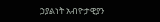ኃያልነት አብዮታዊያን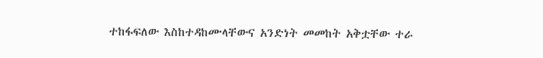ተከፋፍለው እስከተዳከሙላቸውና አንድነት መመከት አቅቷቸው ተራ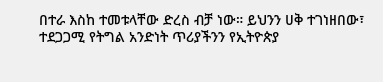በተራ እስከ ተመቱላቸው ድረስ ብቻ ነው። ይህንን ሀቅ ተገነዘበው፣ ተደጋጋሚ የትግል አንድነት ጥሪያችንን የኢትዮጵያ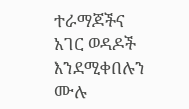ተራማጆችና አገር ወዳዶች እንደሚቀበሉን ሙሉ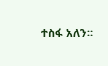ተስፋ አለን።